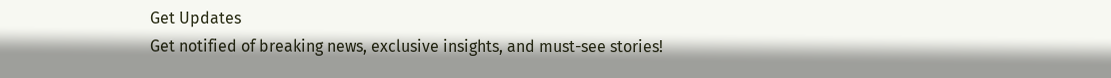Get Updates
Get notified of breaking news, exclusive insights, and must-see stories!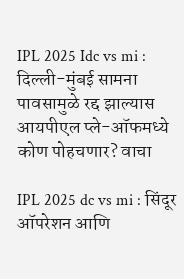IPL 2025 Idc vs mi : दिल्ली-मुंबई सामना पावसामुळे रद्द झाल्यास आयपीएल प्ले-ऑफमध्ये कोण पोहचणार? वाचा

IPL 2025 dc vs mi : सिंदूर ऑपरेशन आणि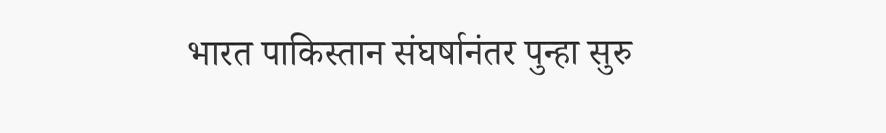भारत पाकिस्तान संघर्षानंतर पुन्हा सुरु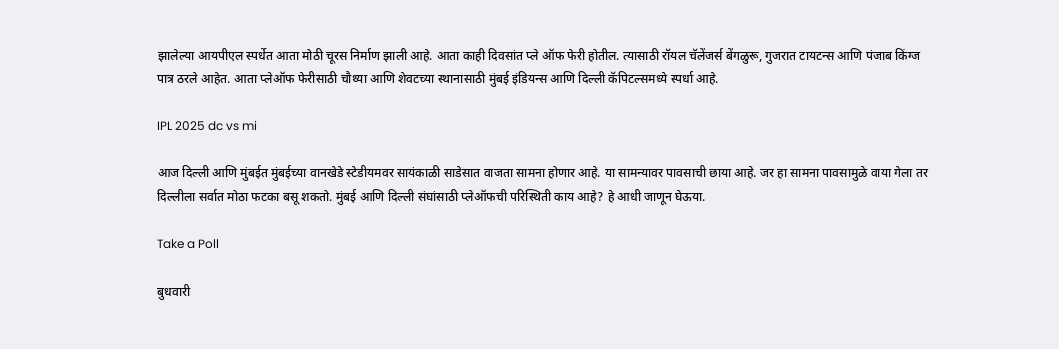झालेल्या आयपीएल स्पर्धेत आता मोठी चूरस निर्माण झाली आहे. आता काही दिवसांत प्ले ऑफ फेरी होतील. त्यासाठी रॉयल चॅलेंजर्स बेंगळुरू, गुजरात टायटन्स आणि पंजाब किंग्ज पात्र ठरले आहेत. आता प्लेऑफ फेरीसाठी चौथ्या आणि शेवटच्या स्थानासाठी मुंबई इंडियन्स आणि दिल्ली कॅपिटल्समध्ये स्पर्धा आहे.

IPL 2025 dc vs mi

आज दिल्ली आणि मुंबईत मुंबईच्या वानखेडे स्टेडीयमवर सायंकाळी साडेसात वाजता सामना होणार आहे. या सामन्यावर पावसाची छाया आहे. जर हा सामना पावसामुळे वाया गेला तर दिल्लीला सर्वात मोठा फटका बसू शकतो. मुंबई आणि दिल्ली संघांसाठी प्लेऑफची परिस्थिती काय आहे? हे आधी जाणून घेऊया.

Take a Poll

बुधवारी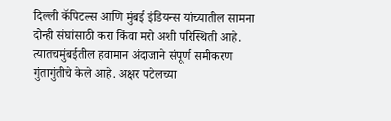दिल्ली कॅपिटल्स आणि मुंबई इंडियन्स यांच्यातील सामना दोन्ही संघांसाठी करा किंवा मरो अशी परिस्थिती आहे. त्यातचमुंबईतील हवामान अंदाजाने संपूर्ण समीकरण गुंतागुंतीचे केले आहे. अक्षर पटेलच्या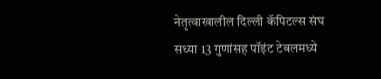नेतृत्वाखालील दिल्ली कॅपिटल्स संघ सध्या 13 गुणांसह पॉइंट टेबलमध्ये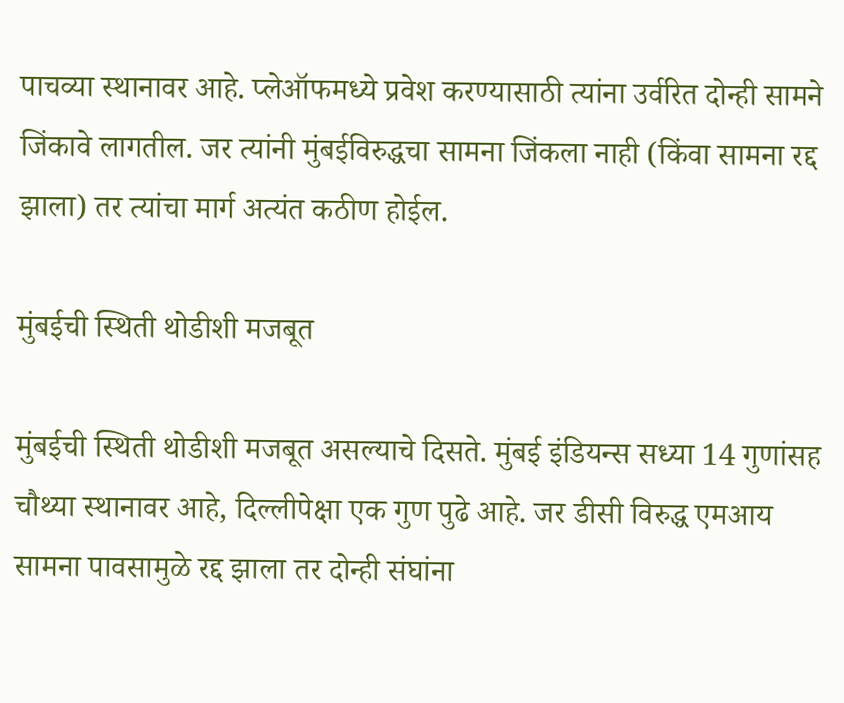पाचव्या स्थानावर आहे. प्लेऑफमध्ये प्रवेश करण्यासाठी त्यांना उर्वरित दोन्ही सामने जिंकावे लागतील. जर त्यांनी मुंबईविरुद्धचा सामना जिंकला नाही (किंवा सामना रद्द झाला) तर त्यांचा मार्ग अत्यंत कठीण होईल.

मुंबईची स्थिती थोडीशी मजबूत

मुंबईची स्थिती थोडीशी मजबूत असल्याचे दिसते. मुंबई इंडियन्स सध्या 14 गुणांसह चौथ्या स्थानावर आहे, दिल्लीपेक्षा एक गुण पुढे आहे. जर डीसी विरुद्ध एमआय सामना पावसामुळे रद्द झाला तर दोन्ही संघांना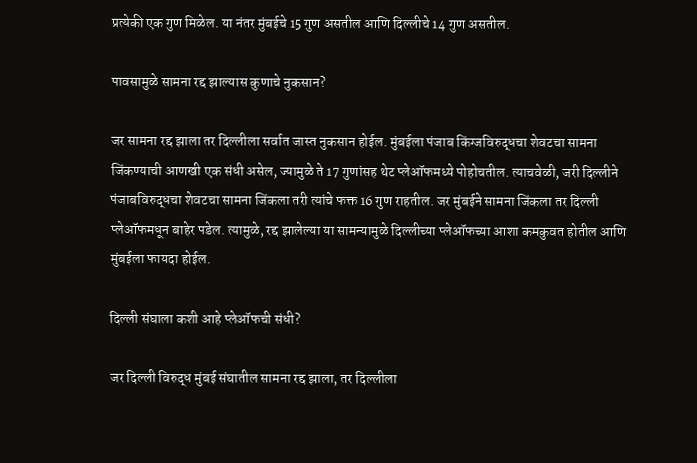प्रत्येकी एक गुण मिळेल. या नंतर मुंबईचे 15 गुण असतील आणि दिल्लीचे 14 गुण असतील.

पावसामुळे सामना रद्द झाल्यास कुणाचे नुकसान?

जर सामना रद्द झाला तर दिल्लीला सर्वात जास्त नुकसान होईल. मुंबईला पंजाब किंग्जविरुद्धचा शेवटचा सामना जिंकण्याची आणखी एक संधी असेल, ज्यामुळे ते 17 गुणांसह थेट प्लेऑफमध्ये पोहोचतील. त्याचवेळी, जरी दिल्लीने पंजाबविरुद्धचा शेवटचा सामना जिंकला तरी त्यांचे फक्त 16 गुण राहतील. जर मुंबईने सामना जिंकला तर दिल्ली प्लेऑफमधून बाहेर पडेल. त्यामुळे, रद्द झालेल्या या सामन्यामुळे दिल्लीच्या प्लेऑफच्या आशा कमकुवत होतील आणि मुंबईला फायदा होईल.

दिल्ली संघाला कशी आहे प्लेऑफची संधी?

जर दिल्ली विरुद्ध मुंबई संघातील सामना रद्द झाला, तर दिल्लीला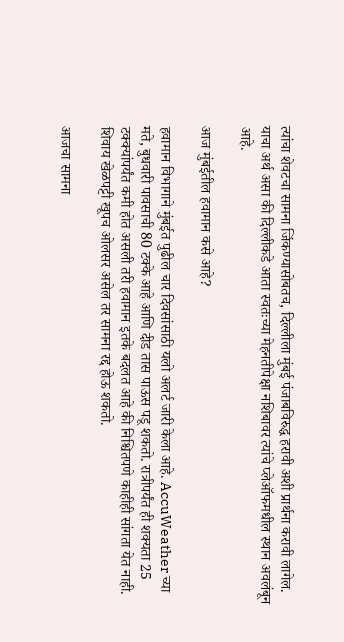त्यांचा शेवटचा सामना जिंकण्यासोबतच, दिल्लीला मुंबई पंजाबविरुद्ध हरावी अशी प्रार्थना करावी लागेल. याचा अर्थ असा की दिल्लीकडे आता स्वतःच्या मेहनतीपेक्षा नशिबावर त्यांचे प्लेऑफमधील स्थान अवलंबून आहे.

आज मुंबईतील हवामान कसे आहे?

हवामान विभागाने मुंबईत पुढील चार दिवसांसाठी यलो अलर्ट जारी केला आहे. AccuWeather च्या मते, बुधवारी पावसाची 80 टक्के आहे आणि दीड तास पाऊस पडू शकतो. रात्रीपर्यंत ही शक्यता 25 टक्क्यांपर्यंत कमी होत असली तरी हवामान इतके बदलत आहे की निश्चितपणे काहीही सांगता येत नाही. शिवाय खेळपट्टी खूपच ओलसर असेल तर सामना रद्द होऊ शकतो.

आजचा सामना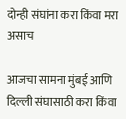दोन्ही संघांना करा किंवा मरा असाच

आजचा सामना मुंबई आणि दिल्ली संघासाठी करा किंवा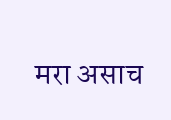मरा असाच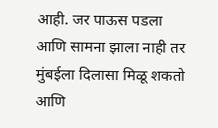आही. जर पाऊस पडला आणि सामना झाला नाही तर मुंबईला दिलासा मिळू शकतो आणि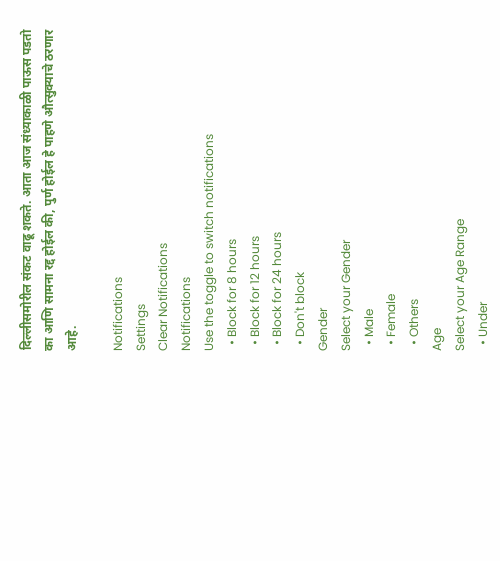दिल्लीसमोरील संकट वाढू शकते. आता आज संध्याकाळी पाऊस पडतो का आणि सामना रद्द होईल की, पुर्ण होईल हे पाहणे औत्सुक्याचे ठरणार आहे.

Notifications
Settings
Clear Notifications
Notifications
Use the toggle to switch notifications
  • Block for 8 hours
  • Block for 12 hours
  • Block for 24 hours
  • Don't block
Gender
Select your Gender
  • Male
  • Female
  • Others
Age
Select your Age Range
  • Under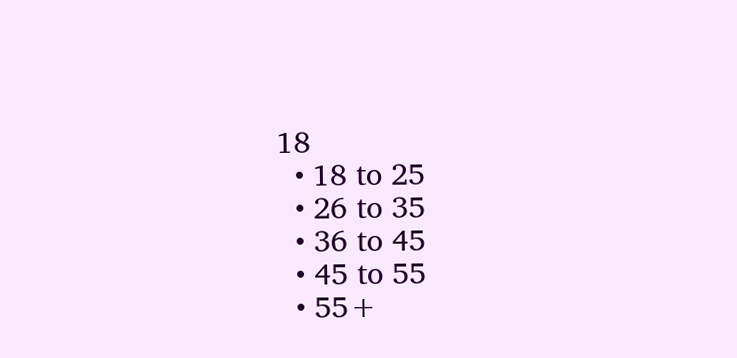18
  • 18 to 25
  • 26 to 35
  • 36 to 45
  • 45 to 55
  • 55+